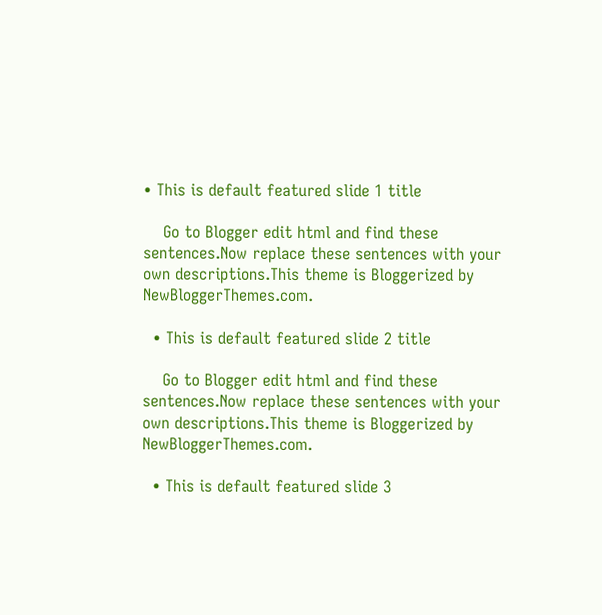• This is default featured slide 1 title

    Go to Blogger edit html and find these sentences.Now replace these sentences with your own descriptions.This theme is Bloggerized by NewBloggerThemes.com.

  • This is default featured slide 2 title

    Go to Blogger edit html and find these sentences.Now replace these sentences with your own descriptions.This theme is Bloggerized by NewBloggerThemes.com.

  • This is default featured slide 3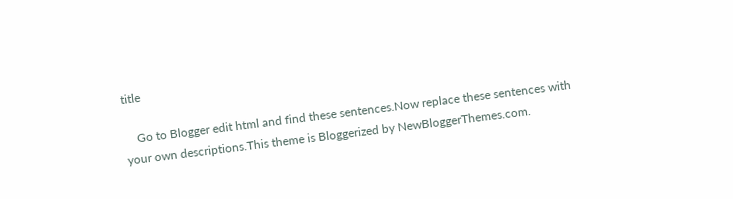title

    Go to Blogger edit html and find these sentences.Now replace these sentences with your own descriptions.This theme is Bloggerized by NewBloggerThemes.com.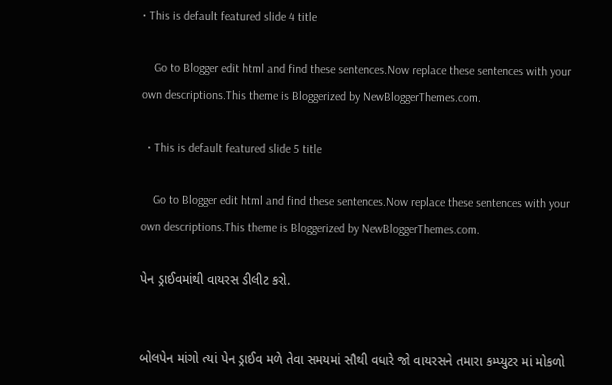• This is default featured slide 4 title

    Go to Blogger edit html and find these sentences.Now replace these sentences with your own descriptions.This theme is Bloggerized by NewBloggerThemes.com.

  • This is default featured slide 5 title

    Go to Blogger edit html and find these sentences.Now replace these sentences with your own descriptions.This theme is Bloggerized by NewBloggerThemes.com.

પેન ડ્રાઈવમાંથી વાયરસ ડીલીટ કરો.


બોલપેન માંગો ત્યાં પેન ડ્રાઈવ મળે તેવા સમયમાં સૌથી વધારે જો વાયરસને તમારા કમ્પ્યુટર માં મોકળો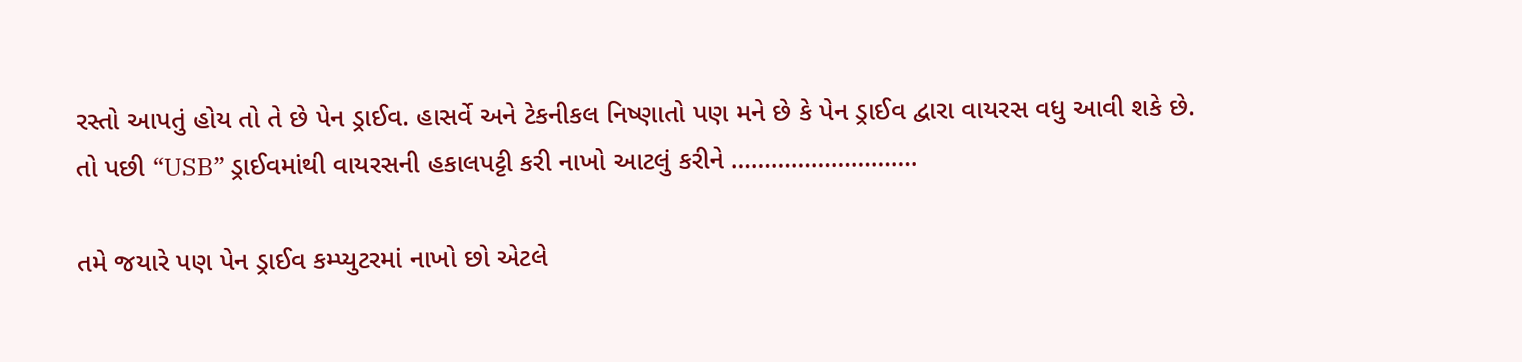રસ્તો આપતું હોય તો તે છે પેન ડ્રાઈવ. હાસર્વે અને ટેકનીકલ નિષ્ણાતો પણ મને છે કે પેન ડ્રાઈવ દ્વારા વાયરસ વધુ આવી શકે છે. તો પછી “USB” ડ્રાઈવમાંથી વાયરસની હકાલપટ્ટી કરી નાખો આટલું કરીને ……………………….

તમે જયારે પણ પેન ડ્રાઈવ કમ્પ્યુટરમાં નાખો છો એટલે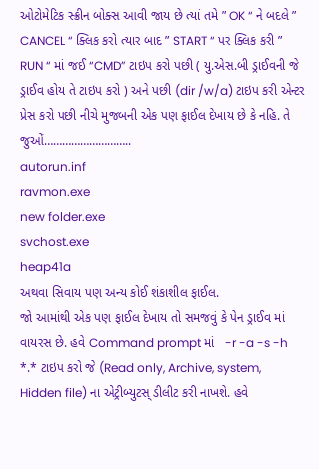ઓટોમેટિક સ્ક્રીન બોક્સ આવી જાય છે ત્યાં તમે ” OK “ ને બદલે ” CANCEL “ ક્લિક કરો ત્યાર બાદ ” START “ પર ક્લિક કરી ” RUN “ માં જઈ “CMD” ટાઇપ કરો પછી ( યુ.એસ.બી ડ્રાઈવની જે ડ્રાઈવ હોય તે ટાઇપ કરો ) અને પછી (dir /w/a) ટાઇપ કરી એન્ટર પ્રેસ કરો પછી નીચે મુજબની એક પણ ફાઈલ દેખાય છે કે નહિ. તે જુઓં………………………..
autorun.inf
ravmon.exe
new folder.exe
svchost.exe
heap41a
અથવા સિવાય પણ અન્ય કોઈ શંકાશીલ ફાઈલ.
જો આમાંથી એક પણ ફાઈલ દેખાય તો સમજવું કે પેન ડ્રાઈવ માં વાયરસ છે. હવે Command prompt માં   -r -a -s -h *.* ટાઇપ કરો જે (Read only, Archive, system, Hidden file) ના એટ્રીબ્યુટસ્ ડીલીટ કરી નાખશે. હવે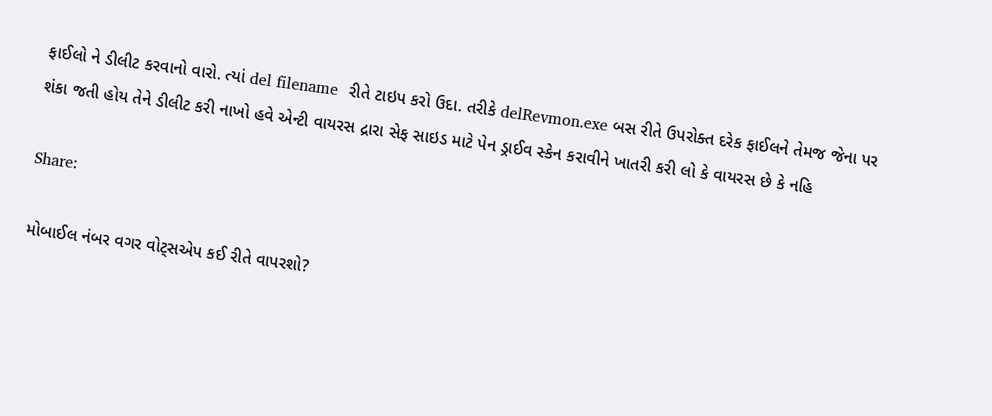ફાઈલો ને ડીલીટ કરવાનો વારો. ત્યાં del filename  રીતે ટાઇપ કરો ઉદા. તરીકે delRevmon.exe બસ રીતે ઉપરોક્ત દરેક ફાઈલને તેમજ જેના પર શંકા જતી હોય તેને ડીલીટ કરી નાખો હવે એન્ટી વાયરસ દ્રારા સેફ સાઇડ માટે પેન ડ્રાઈવ સ્કેન કરાવીને ખાતરી કરી લો કે વાયરસ છે કે નહિ

Share:

મોબાઈલ નંબર વગર વોટ્સએપ કઈ રીતે વાપરશો?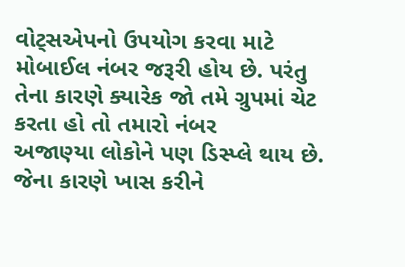વોટ્સએપનો ઉપયોગ કરવા માટે
મોબાઈલ નંબર જરૂરી હોય છે. પરંતુ
તેના કારણે ક્યારેક જો તમે ગ્રુપમાં ચેટ
કરતા હો તો તમારો નંબર
અજાણ્યા લોકોને પણ ડિસ્પ્લે થાય છે.
જેના કારણે ખાસ કરીને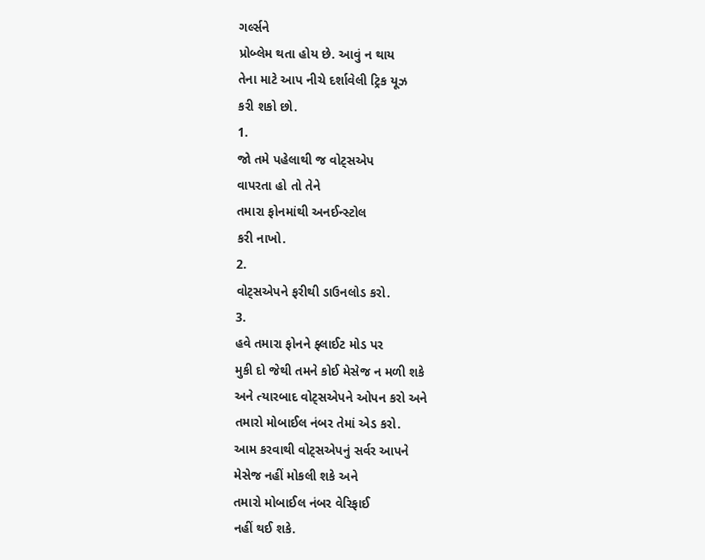ગર્લ્સને
પ્રોબ્લેમ થતા હોય છે. આવું ન થાય
તેના માટે આપ નીચે દર્શાવેલી ટ્રિક યૂઝ
કરી શકો છો.
1.
જો તમે પહેલાથી જ વોટ્સએપ
વાપરતા હો તો તેને
તમારા ફોનમાંથી અનઈન્સ્ટોલ
કરી નાખો.
2.
વોટ્સએપને ફરીથી ડાઉનલોડ કરો.
3.
હવે તમારા ફોનને ફ્લાઈટ મોડ પર
મુકી દો જેથી તમને કોઈ મેસેજ ન મળી શકે
અને ત્યારબાદ વોટ્સએપને ઓપન કરો અને
તમારો મોબાઈલ નંબર તેમાં એડ કરો.
આમ કરવાથી વોટ્સએપનું સર્વર આપને
મેસેજ નહીં મોકલી શકે અને
તમારો મોબાઈલ નંબર વેરિફાઈ
નહીં થઈ શકે.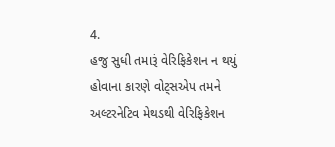4.
હજુ સુધી તમારૂં વેરિફિકેશન ન થયું
હોવાના કારણે વોટ્સએપ તમને
અલ્ટરનેટિવ મેથડથી વેરિફિકેશન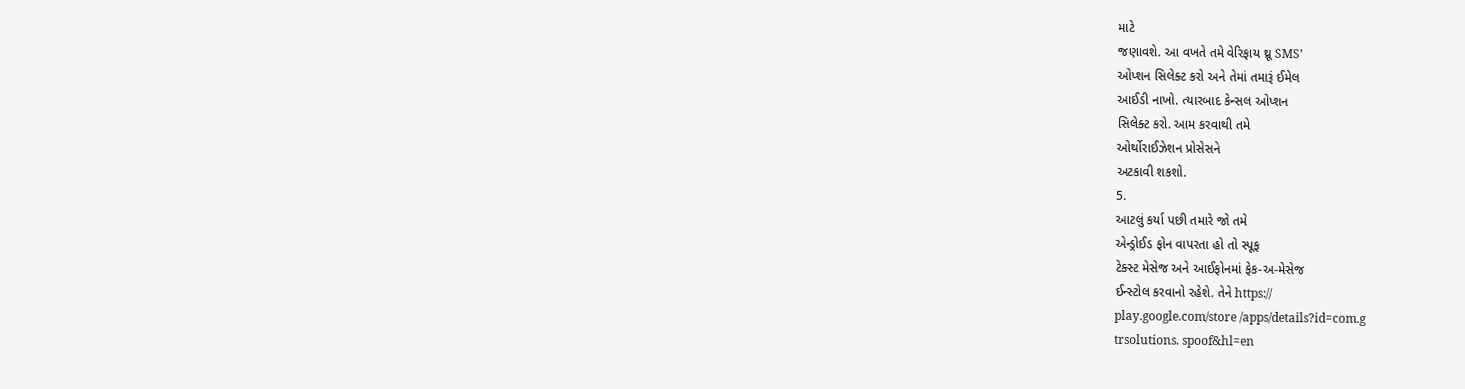માટે
જણાવશે. આ વખતે તમે વેરિફાય થ્રૂ SMS’
ઓપ્શન સિલેક્ટ કરો અને તેમાં તમારૂં ઈમેલ
આઈડી નાખો. ત્યારબાદ કેન્સલ ઓપ્શન
સિલેક્ટ કરો. આમ કરવાથી તમે
ઓર્થોરાઈઝેશન પ્રોસેસને
અટકાવી શકશો.
5.
આટલું કર્યા પછી તમારે જો તમે
એન્ડ્રોઈડ ફોન વાપરતા હો તો સ્પૂફ
ટેક્સ્ટ મેસેજ અને આઈફોનમાં ફેક-અ-મેસેજ
ઈન્સ્ટોલ કરવાનો રહેશે. તેને https://
play.google.com/store /apps/details?id=com.g
trsolutions. spoof&hl=en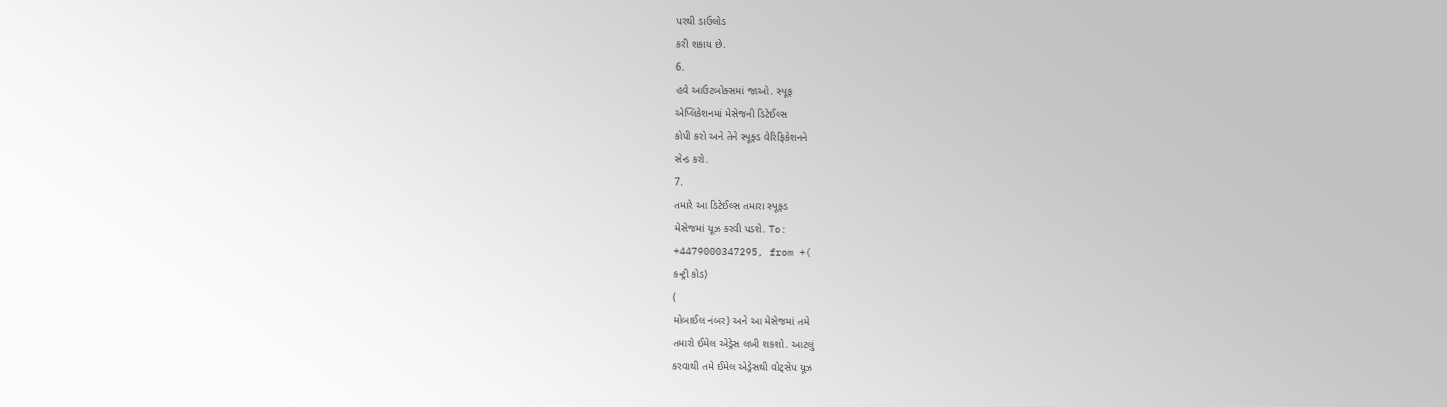પરથી ડાઉલોડ
કરી શકાય છે.
6.
હવે આઉટબોક્સમાં જાઓ. સ્પૂફ
એપ્લિકેશનમાં મેસેજની ડિટેઈલ્સ
કોપી કરો અને તેને સ્પૂફ્ડ વેરિફિકેશનને
સેન્ડ કરો.
7.
તમારે આ ડિટેઈલ્સ તમારા સ્પૂફ્ડ
મેસેજમાં યૂઝ કરવી પડશે. To:
+4479000347295, from +(
કન્ટ્રી કોડ)
(
મોબાઈલ નંબર) અને આ મેસેજમાં તમે
તમારો ઈમેલ એડ્રેસ લખી શકશો. આટલું
કરવાથી તમે ઈમેલ એડ્રેસથી વોટ્સેપ યૂઝ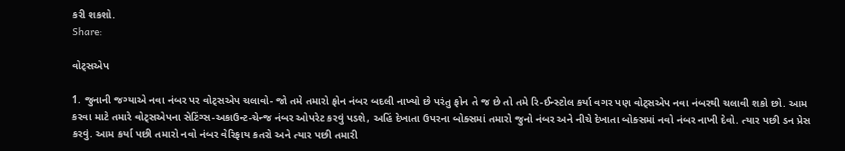કરી શકશો.
Share:

વોટ્સએપ

1. જુનાની જગ્યાએ નવા નંબર પર વોટ્સએપ ચલાવો- જો તમે તમારો ફોન નંબર બદલી નાખ્યો છે પરંતુ ફોન તે જ છે તો તમે રિ-ઈન્સ્ટોલ કર્યા વગર પણ વોટ્સએપ નવા નંબરથી ચલાવી શકો છો. આમ કરવા માટે તમારે વોટ્સએપના સેટિંગ્સ-અકાઉન્ટ-ચેન્જ નંબર ઓપરેટ કરવું પડશે, અહિં દેખાતા ઉપરના બોક્સમાં તમારો જુનો નંબર અને નીચે દેખાતા બોક્સમાં નવો નંબર નાખી દેવો. ત્યાર પછી ડન પ્રેસ કરવું. આમ કર્યા પછી તમારો નવો નંબર વેરિફાય કતરો અને ત્યાર પછી તમારી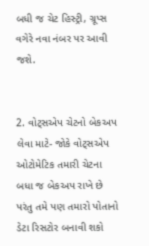બધી જ ચેટ હિસ્ટ્રી, ગ્રૂપ્સ વગેરે નવા નંબર પર આવી જશે.


2. વોટ્સએપ ચેટનો બેકઅપ લેવા માટે- જોકે વોટ્સએપ ઓટોમેટિક તમારી ચેટના બધા જ બેકઅપ રાખે છે પરંતુ તમે પણ તમારો પોતાનો ડેટા રિસટોર બનાવી શકો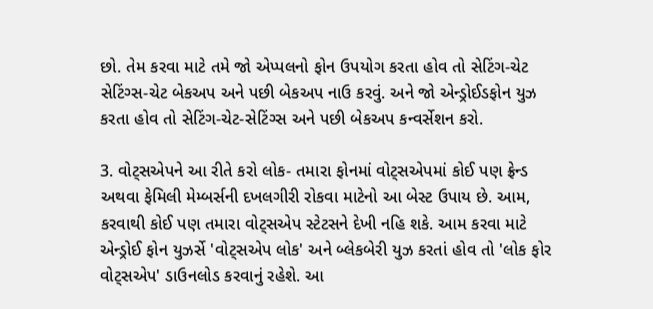છો. તેમ કરવા માટે તમે જો એપ્પલનો ફોન ઉપયોગ કરતા હોવ તો સેટિંગ-ચેટ સેટિંગ્સ-ચેટ બેકઅપ અને પછી બેકઅપ નાઉ કરવું. અને જો એન્ડ્રોઈડફોન યુઝ કરતા હોવ તો સેટિંગ-ચેટ-સેટિંગ્સ અને પછી બેકઅપ કન્વર્સેશન કરો.

3. વોટ્સએપને આ રીતે કરો લોક- તમારા ફોનમાં વોટ્સએપમાં કોઈ પણ ફ્રેન્ડ અથવા ફેમિલી મેમ્બર્સની દખલગીરી રોકવા માટેનો આ બેસ્ટ ઉપાય છે. આમ, કરવાથી કોઈ પણ તમારા વોટ્સએપ સ્ટેટસને દેખી નહિ શકે. આમ કરવા માટે એન્ડ્રોઈ ફોન યુઝર્સે 'વોટ્સએપ લોક' અને બ્લેકબેરી યુઝ કરતાં હોવ તો 'લોક ફોર વોટ્સએપ' ડાઉનલોડ કરવાનું રહેશે. આ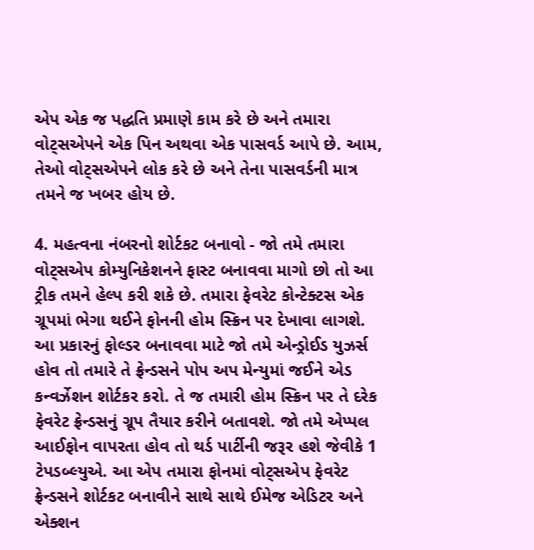એપ એક જ પદ્ધતિ પ્રમાણે કામ કરે છે અને તમારા વોટ્સએપને એક પિન અથવા એક પાસવર્ડ આપે છે. આમ, તેઓ વોટ્સએપને લોક કરે છે અને તેના પાસવર્ડની માત્ર તમને જ ખબર હોય છે.

4. મહત્વના નંબરનો શોર્ટકટ બનાવો - જો તમે તમારા વોટ્સએપ કોમ્યુનિકેશનને ફાસ્ટ બનાવવા માગો છો તો આ ટ્રીક તમને હેલ્પ કરી શકે છે. તમારા ફેવરેટ કોન્ટેક્ટસ એક ગ્રૂપમાં ભેગા થઈને ફોનની હોમ સ્ક્રિન પર દેખાવા લાગશે. આ પ્રકારનું ફોલ્ડર બનાવવા માટે જો તમે એન્ડ્રોઈડ યુઝર્સ હોવ તો તમારે તે ફ્રેન્ડસને પોપ અપ મેન્યુમાં જઈને એડ કન્વર્ઝેશન શોર્ટકર કરો. તે જ તમારી હોમ સ્ક્રિન પર તે દરેક ફેવરેટ ફ્રેન્ડસનું ગ્રૂપ તૈયાર કરીને બતાવશે. જો તમે એપ્પલ આઈફોન વાપરતા હોવ તો થર્ડ પાર્ટીની જરૂર હશે જેવીકે 1 ટેપડબ્લ્યુએ. આ એપ તમારા ફોનમાં વોટ્સએપ ફેવરેટ ફ્રેન્ડસને શોર્ટકટ બનાવીને સાથે સાથે ઈમેજ એડિટર અને એક્શન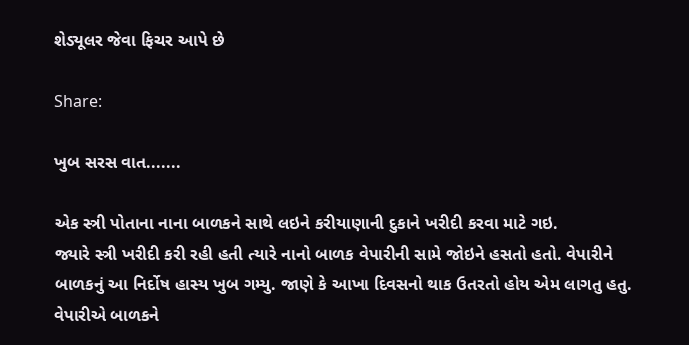શેડ્યૂલર જેવા ફિચર આપે છે

Share:

ખુબ સરસ વાત.......

એક સ્ત્રી પોતાના નાના બાળકને સાથે લઇને કરીયાણાની દુકાને ખરીદી કરવા માટે ગઇ.
જ્યારે સ્ત્રી ખરીદી કરી રહી હતી ત્યારે નાનો બાળક વેપારીની સામે જોઇને હસતો હતો. વેપારીને બાળકનું આ નિર્દોષ હાસ્ય ખુબ ગમ્યુ. જાણે કે આખા દિવસનો થાક ઉતરતો હોય એમ લાગતુ હતુ.
વેપારીએ બાળકને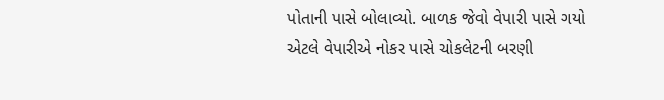પોતાની પાસે બોલાવ્યો. બાળક જેવો વેપારી પાસે ગયો એટલે વેપારીએ નોકર પાસે ચોકલેટની બરણી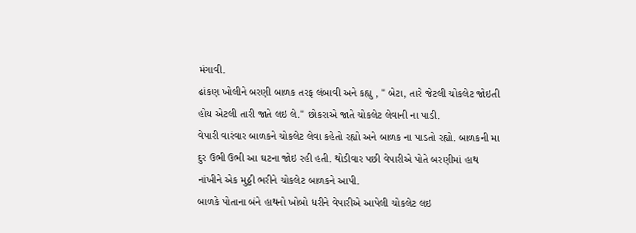મંગાવી.
ઢાંકણ ખોલીને બરણી બાળક તરફ લંબાવી અને કહ્યુ , " બેટા, તારે જેટલી ચોકલેટ જોઇતી હોય એટલી તારી જાતે લઇ લે." છોકરાએ જાતે ચોકલેટ લેવાની ના પાડી.
વેપારી વારંવાર બાળકને ચોકલેટ લેવા કહેતો રહ્યો અને બાળક ના પાડતો રહ્યો. બાળકની મા દુર ઉભી ઉભી આ ઘટના જોઇ રહી હતી. થોડીવાર પછી વેપારીએ પોતે બરણીમાં હાથ નાંખીને એક મુઠ્ઠી ભરીને ચોકલેટ બાળકને આપી.
બાળકે પોતાના બંને હાથનો ખોબો ધરીને વેપારીએ આપેલી ચોકલેટ લઇ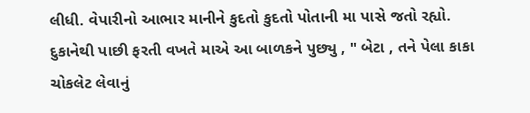લીધી. વેપારીનો આભાર માનીને કુદતો કુદતો પોતાની મા પાસે જતો રહ્યો.
દુકાનેથી પાછી ફરતી વખતે માએ આ બાળકને પુછ્યુ , " બેટા , તને પેલા કાકા ચોકલેટ લેવાનું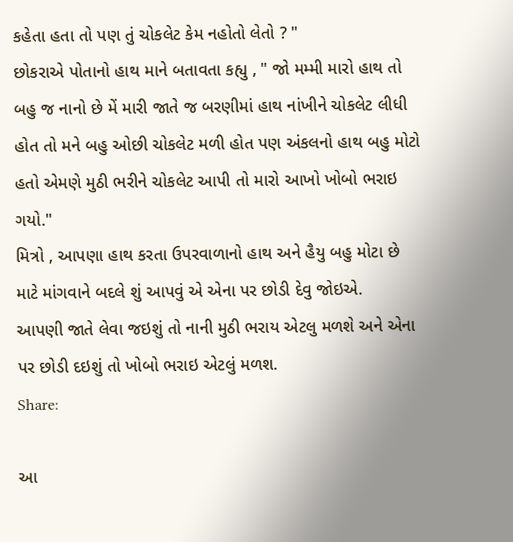કહેતા હતા તો પણ તું ચોકલેટ કેમ નહોતો લેતો ? "
છોકરાએ પોતાનો હાથ માને બતાવતા કહ્યુ , " જો મમ્મી મારો હાથ તો બહુ જ નાનો છે મેં મારી જાતે જ બરણીમાં હાથ નાંખીને ચોકલેટ લીધી હોત તો મને બહુ ઓછી ચોકલેટ મળી હોત પણ અંકલનો હાથ બહુ મોટો હતો એમણે મુઠી ભરીને ચોકલેટ આપી તો મારો આખો ખોબો ભરાઇ ગયો."
મિત્રો , આપણા હાથ કરતા ઉપરવાળાનો હાથ અને હૈયુ બહુ મોટા છે માટે માંગવાને બદલે શું આપવું એ એના પર છોડી દેવુ જોઇએ.
આપણી જાતે લેવા જઇશું તો નાની મુઠી ભરાય એટલુ મળશે અને એના પર છોડી દઇશું તો ખોબો ભરાઇ એટલું મળશ.
Share:

આ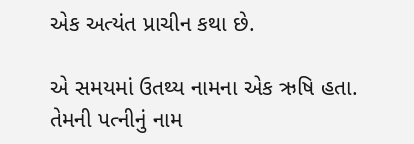એક અત્યંત પ્રાચીન કથા છે.

એ સમયમાં ઉતથ્ય નામના એક ઋષિ હતા. તેમની પત્નીનું નામ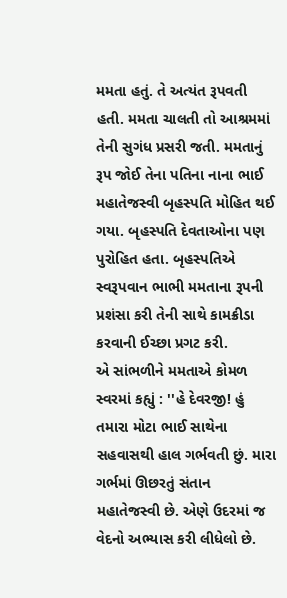મમતા હતું. તે અત્યંત રૂપવતી હતી. મમતા ચાલતી તો આશ્રમમાં તેની સુગંધ પ્રસરી જતી. મમતાનું રૂપ જોઈ તેના પતિના નાના ભાઈ મહાતેજસ્વી બૃહસ્પતિ મોહિત થઈ ગયા. બૃહસ્પતિ દેવતાઓના પણ પુરોહિત હતા. બૃહસ્પતિએ સ્વરૂપવાન ભાભી મમતાના રૂપની પ્રશંસા કરી તેની સાથે કામક્રીડા કરવાની ઈચ્છા પ્રગટ કરી.
એ સાંભળીને મમતાએ કોમળ સ્વરમાં કહ્યું : ''હે દેવરજી! હું તમારા મોટા ભાઈ સાથેના સહવાસથી હાલ ગર્ભવતી છું. મારા ગર્ભમાં ઊછરતું સંતાન મહાતેજસ્વી છે. એણે ઉદરમાં જ વેદનો અભ્યાસ કરી લીધેલો છે.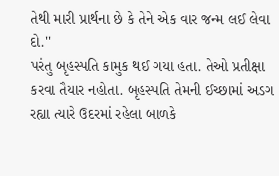તેથી મારી પ્રાર્થના છે કે તેને એક વાર જન્મ લઈ લેવા દો.''
પરંતુ બૃહસ્પતિ કામુક થઈ ગયા હતા. તેઓ પ્રતીક્ષા કરવા તૈયાર નહોતા. બૃહસ્પતિ તેમની ઈચ્છામાં અડગ રહ્યા ત્યારે ઉદરમાં રહેલા બાળકે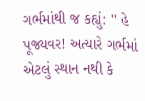ગર્ભમાંથી જ કહ્યું: '' હે પૂજ્યવર! અત્યારે ગર્ભમાં એટલું સ્થાન નથી કે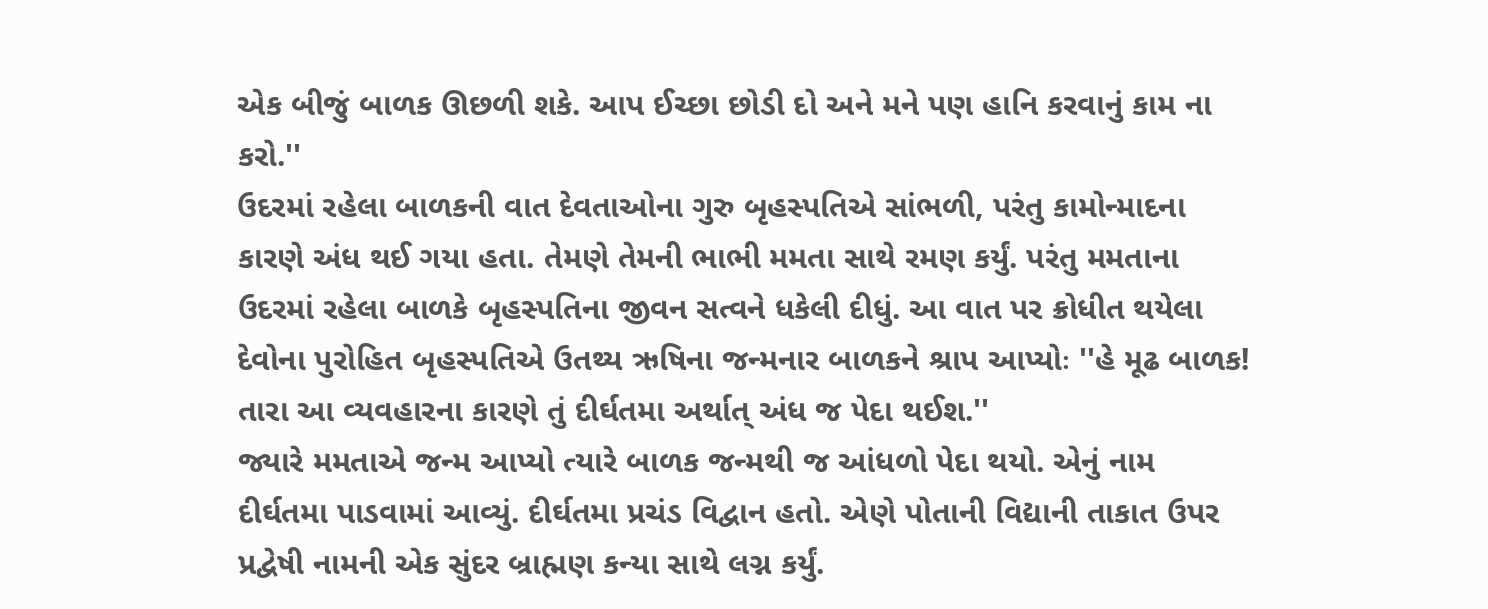એક બીજું બાળક ઊછળી શકે. આપ ઈચ્છા છોડી દો અને મને પણ હાનિ કરવાનું કામ ના કરો.''
ઉદરમાં રહેલા બાળકની વાત દેવતાઓના ગુરુ બૃહસ્પતિએ સાંભળી, પરંતુ કામોન્માદના કારણે અંધ થઈ ગયા હતા. તેમણે તેમની ભાભી મમતા સાથે રમણ કર્યું. પરંતુ મમતાના ઉદરમાં રહેલા બાળકે બૃહસ્પતિના જીવન સત્વને ધકેલી દીધું. આ વાત પર ક્રોધીત થયેલા દેવોના પુરોહિત બૃહસ્પતિએ ઉતથ્ય ઋષિના જન્મનાર બાળકને શ્રાપ આપ્યોઃ ''હે મૂઢ બાળક! તારા આ વ્યવહારના કારણે તું દીર્ઘતમા અર્થાત્ અંધ જ પેદા થઈશ.''
જ્યારે મમતાએ જન્મ આપ્યો ત્યારે બાળક જન્મથી જ આંધળો પેદા થયો. એનું નામ દીર્ઘતમા પાડવામાં આવ્યું. દીર્ઘતમા પ્રચંડ વિદ્વાન હતો. એણે પોતાની વિદ્યાની તાકાત ઉપર પ્રદ્વેષી નામની એક સુંદર બ્રાહ્મણ કન્યા સાથે લગ્ન કર્યું.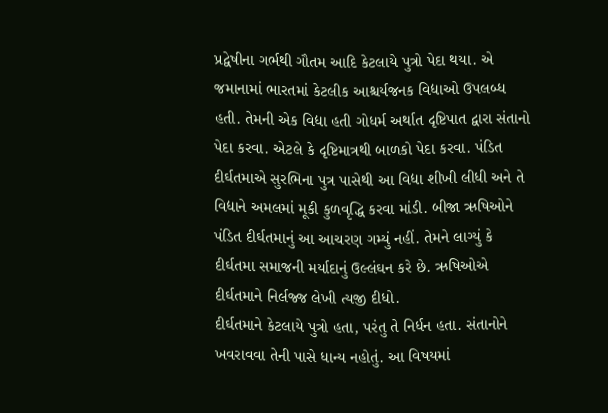પ્રદ્વેષીના ગર્ભથી ગૌતમ આદિ કેટલાયે પુત્રો પેદા થયા. એ જમાનામાં ભારતમાં કેટલીક આશ્ચર્યજનક વિદ્યાઓ ઉપલબ્ધ હતી. તેમની એક વિદ્યા હતી ગોધર્મ અર્થાત દૃષ્ટિપાત દ્વારા સંતાનો પેદા કરવા. એટલે કે દૃષ્ટિમાત્રથી બાળકો પેદા કરવા. પંડિત દીર્ઘતમાએ સુરભિના પુત્ર પાસેથી આ વિદ્યા શીખી લીધી અને તે વિદ્યાને અમલમાં મૂકી કુળવૃદ્ધિ કરવા માંડી. બીજા ઋષિઓને પંડિત દીર્ઘતમાનું આ આચરણ ગમ્યું નહીં. તેમને લાગ્યું કે દીર્ઘતમા સમાજની મર્યાદાનું ઉલ્લંઘન કરે છે. ઋષિઓએ દીર્ઘતમાને નિર્લજ્જ લેખી ત્યજી દીધો.
દીર્ઘતમાને કેટલાયે પુત્રો હતા, પરંતુ તે નિર્ધન હતા. સંતાનોને ખવરાવવા તેની પાસે ધાન્ય નહોતું. આ વિષયમાં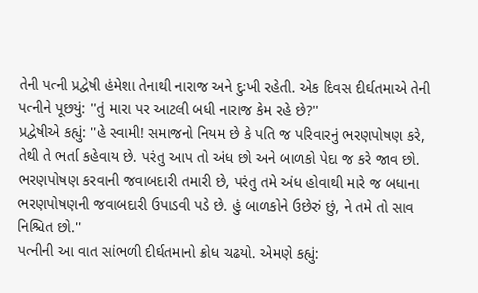તેની પત્ની પ્રદ્વેષી હંમેશા તેનાથી નારાજ અને દુઃખી રહેતી. એક દિવસ દીર્ઘતમાએ તેની પત્નીને પૂછયું: ''તું મારા પર આટલી બધી નારાજ કેમ રહે છે?''
પ્રદ્વેષીએ કહ્યું: ''હે સ્વામી! સમાજનો નિયમ છે કે પતિ જ પરિવારનું ભરણપોષણ કરે, તેથી તે ભર્તા કહેવાય છે. પરંતુ આપ તો અંધ છો અને બાળકો પેદા જ કરે જાવ છો. ભરણપોષણ કરવાની જવાબદારી તમારી છે, પરંતુ તમે અંધ હોવાથી મારે જ બધાના ભરણપોષણની જવાબદારી ઉપાડવી પડે છે. હું બાળકોને ઉછેરું છું, ને તમે તો સાવ નિશ્ચિત છો.''
પત્નીની આ વાત સાંભળી દીર્ઘતમાનો ક્રોધ ચઢયો. એમણે કહ્યું: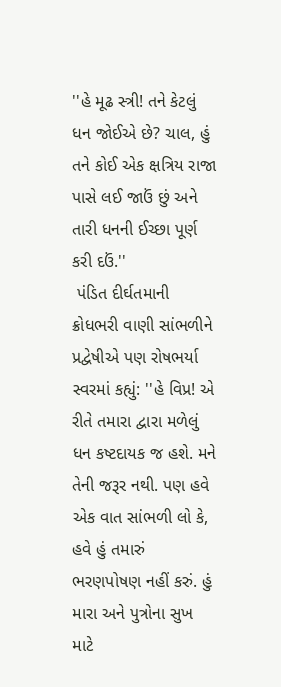''હે મૂઢ સ્ત્રી! તને કેટલું ધન જોઈએ છે? ચાલ, હું તને કોઈ એક ક્ષત્રિય રાજા પાસે લઈ જાઉં છું અને તારી ધનની ઈચ્છા પૂર્ણ કરી દઉં.''
 પંડિત દીર્ઘતમાની ક્રોધભરી વાણી સાંભળીને પ્રદ્વેષીએ પણ રોષભર્યા સ્વરમાં કહ્યું: ''હે વિપ્ર! એ રીતે તમારા દ્વારા મળેલું ધન કષ્ટદાયક જ હશે. મને તેની જરૂર નથી. પણ હવે એક વાત સાંભળી લો કે, હવે હું તમારું ભરણપોષણ નહીં કરું. હું મારા અને પુત્રોના સુખ માટે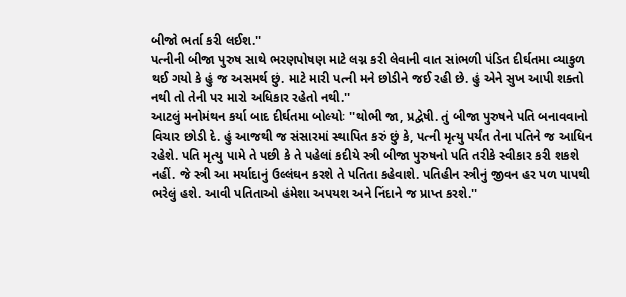બીજો ભર્તા કરી લઈશ.''
પત્નીની બીજા પુરુષ સાથે ભરણપોષણ માટે લગ્ન કરી લેવાની વાત સાંભળી પંડિત દીર્ઘતમા વ્યાકુળ થઈ ગયો કે હું જ અસમર્થ છું. માટે મારી પત્ની મને છોડીને જઈ રહી છે. હું એને સુખ આપી શક્તો નથી તો તેની પર મારો અધિકાર રહેતો નથી.''
આટલું મનોમંથન કર્યા બાદ દીર્ઘતમા બોલ્યોઃ ''થોભી જા, પ્રદ્વેષી. તું બીજા પુરુષને પતિ બનાવવાનો વિચાર છોડી દે. હું આજથી જ સંસારમાં સ્થાપિત કરું છું કે, પત્ની મૃત્યુ પર્યંત તેના પતિને જ આધિન રહેશે. પતિ મૃત્યુ પામે તે પછી કે તે પહેલાં કદીયે સ્ત્રી બીજા પુરુષનો પતિ તરીકે સ્વીકાર કરી શકશે નહીં. જે સ્ત્રી આ મર્યાદાનું ઉલ્લંઘન કરશે તે પતિતા કહેવાશે. પતિહીન સ્ત્રીનું જીવન હર પળ પાપથી ભરેલું હશે. આવી પતિતાઓ હંમેશા અપયશ અને નિંદાને જ પ્રાપ્ત કરશે.''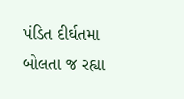પંડિત દીર્ઘતમા બોલતા જ રહ્યા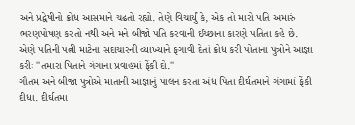અને પ્રદ્વેષીનો ક્રોધ આસમાને ચઢતો રહ્યો. તેણે વિચાર્યું કે, એક તો મારો પતિ અમારું ભરણપોષણ કરતો નથી અને મને બીજો પતિ કરવાની ઈચ્છાના કારણે પતિતા કહે છે. એણે પતિની પત્ની માટેના સદાચારની વ્યાખ્યાને ફગાવી દેતાં ક્રોધ કરી પોતાના પુત્રોને આજ્ઞા કરીઃ ''તમારા પિતાને ગંગાના પ્રવાહમાં ફેંકી દો.''
ગૌતમ અને બીજા પુત્રોએ માતાની આજ્ઞાનું પાલન કરતા અંધ પિતા દીર્ઘતમાને ગંગામાં ફેંકી દીધા. દીર્ઘતમા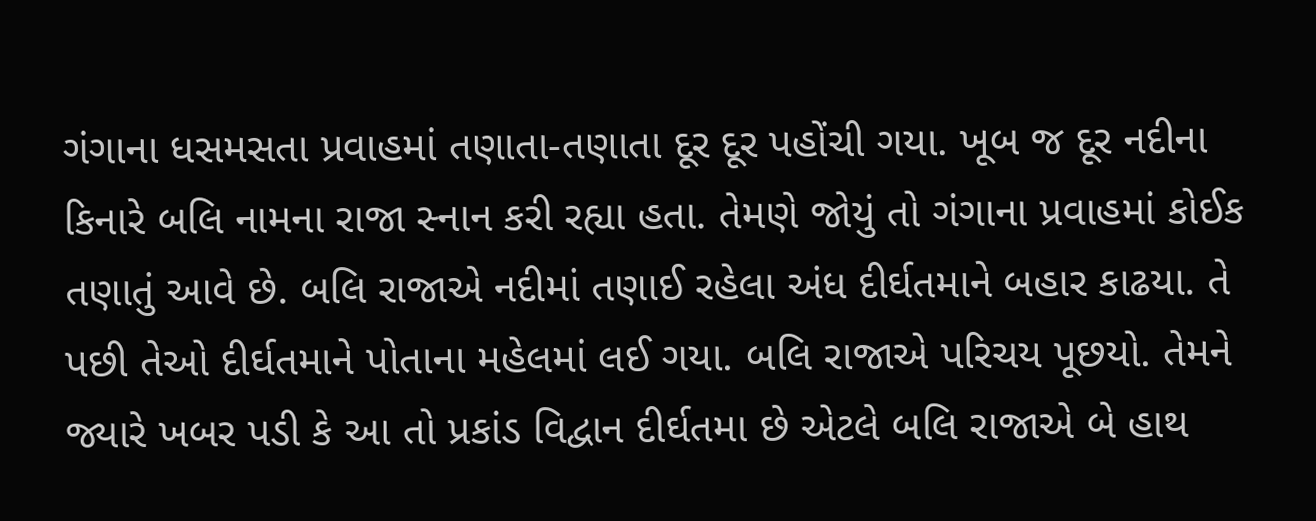ગંગાના ધસમસતા પ્રવાહમાં તણાતા-તણાતા દૂર દૂર પહોંચી ગયા. ખૂબ જ દૂર નદીના કિનારે બલિ નામના રાજા સ્નાન કરી રહ્યા હતા. તેમણે જોયું તો ગંગાના પ્રવાહમાં કોઈક તણાતું આવે છે. બલિ રાજાએ નદીમાં તણાઈ રહેલા અંધ દીર્ઘતમાને બહાર કાઢયા. તે પછી તેઓ દીર્ઘતમાને પોતાના મહેલમાં લઈ ગયા. બલિ રાજાએ પરિચય પૂછયો. તેમને જ્યારે ખબર પડી કે આ તો પ્રકાંડ વિદ્વાન દીર્ઘતમા છે એટલે બલિ રાજાએ બે હાથ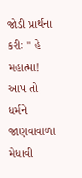જોડી પ્રાર્થના કરીઃ '' હે મહાત્મા! આપ તો ધર્મને જાણવાવાળા મેધાવી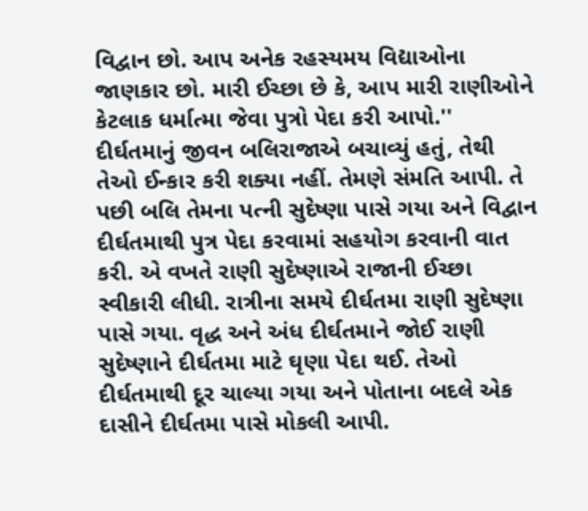વિદ્વાન છો. આપ અનેક રહસ્યમય વિદ્યાઓના જાણકાર છો. મારી ઈચ્છા છે કે, આપ મારી રાણીઓને કેટલાક ધર્માત્મા જેવા પુત્રો પેદા કરી આપો.''
દીર્ઘતમાનું જીવન બલિરાજાએ બચાવ્યું હતું, તેથી તેઓ ઈન્કાર કરી શક્યા નહીં. તેમણે સંમતિ આપી. તે પછી બલિ તેમના પત્ની સુદેષ્ણા પાસે ગયા અને વિદ્વાન દીર્ઘતમાથી પુત્ર પેદા કરવામાં સહયોગ કરવાની વાત કરી. એ વખતે રાણી સુદેષ્ણાએ રાજાની ઈચ્છા સ્વીકારી લીધી. રાત્રીના સમયે દીર્ઘતમા રાણી સુદેષ્ણા પાસે ગયા. વૃદ્ધ અને અંધ દીર્ઘતમાને જોઈ રાણી સુદેષ્ણાને દીર્ઘતમા માટે ઘૃણા પેદા થઈ. તેઓ દીર્ઘતમાથી દૂર ચાલ્યા ગયા અને પોતાના બદલે એક દાસીને દીર્ઘતમા પાસે મોકલી આપી.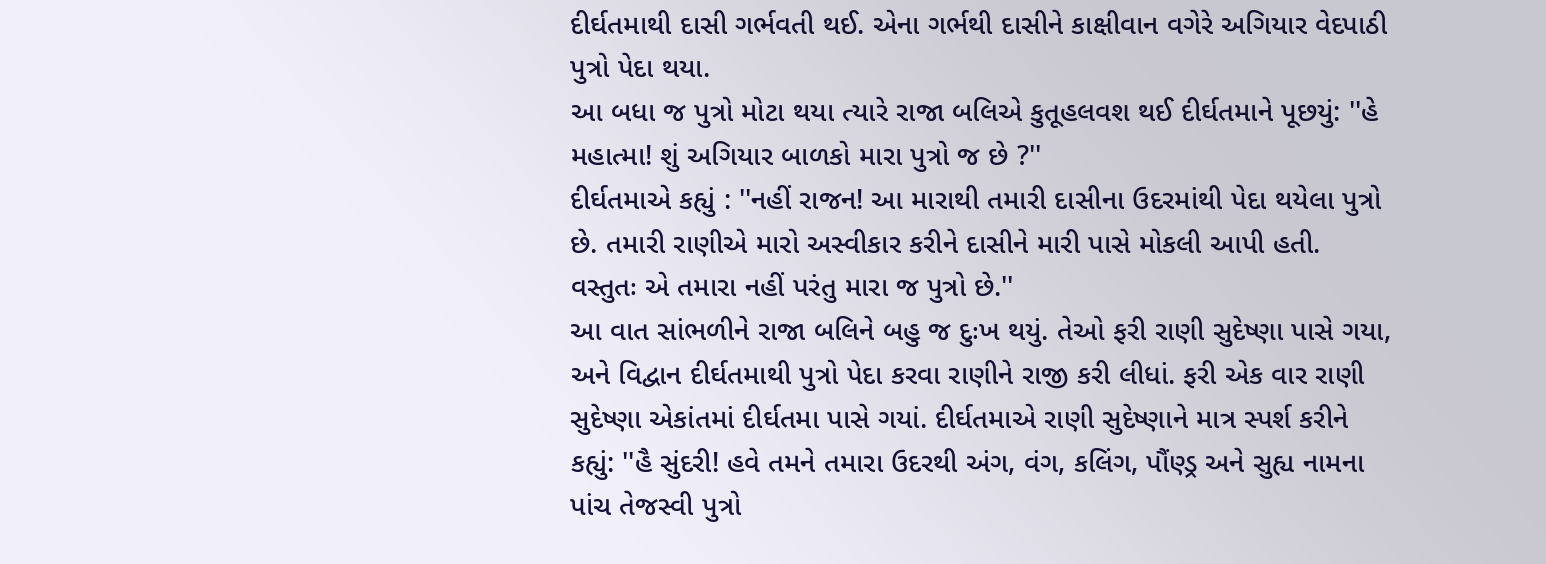દીર્ઘતમાથી દાસી ગર્ભવતી થઈ. એના ગર્ભથી દાસીને કાક્ષીવાન વગેરે અગિયાર વેદપાઠી પુત્રો પેદા થયા.
આ બધા જ પુત્રો મોટા થયા ત્યારે રાજા બલિએ કુતૂહલવશ થઈ દીર્ઘતમાને પૂછયું: ''હે મહાત્મા! શું અગિયાર બાળકો મારા પુત્રો જ છે ?''
દીર્ઘતમાએ કહ્યું : ''નહીં રાજન! આ મારાથી તમારી દાસીના ઉદરમાંથી પેદા થયેલા પુત્રો છે. તમારી રાણીએ મારો અસ્વીકાર કરીને દાસીને મારી પાસે મોકલી આપી હતી. વસ્તુતઃ એ તમારા નહીં પરંતુ મારા જ પુત્રો છે.''
આ વાત સાંભળીને રાજા બલિને બહુ જ દુઃખ થયું. તેઓ ફરી રાણી સુદેષ્ણા પાસે ગયા, અને વિદ્વાન દીર્ઘતમાથી પુત્રો પેદા કરવા રાણીને રાજી કરી લીધાં. ફરી એક વાર રાણી સુદેષ્ણા એકાંતમાં દીર્ઘતમા પાસે ગયાં. દીર્ઘતમાએ રાણી સુદેષ્ણાને માત્ર સ્પર્શ કરીને કહ્યું: ''હૈ સુંદરી! હવે તમને તમારા ઉદરથી અંગ, વંગ, કલિંગ, પૌંણ્ડ્ર અને સુહ્ય નામના પાંચ તેજસ્વી પુત્રો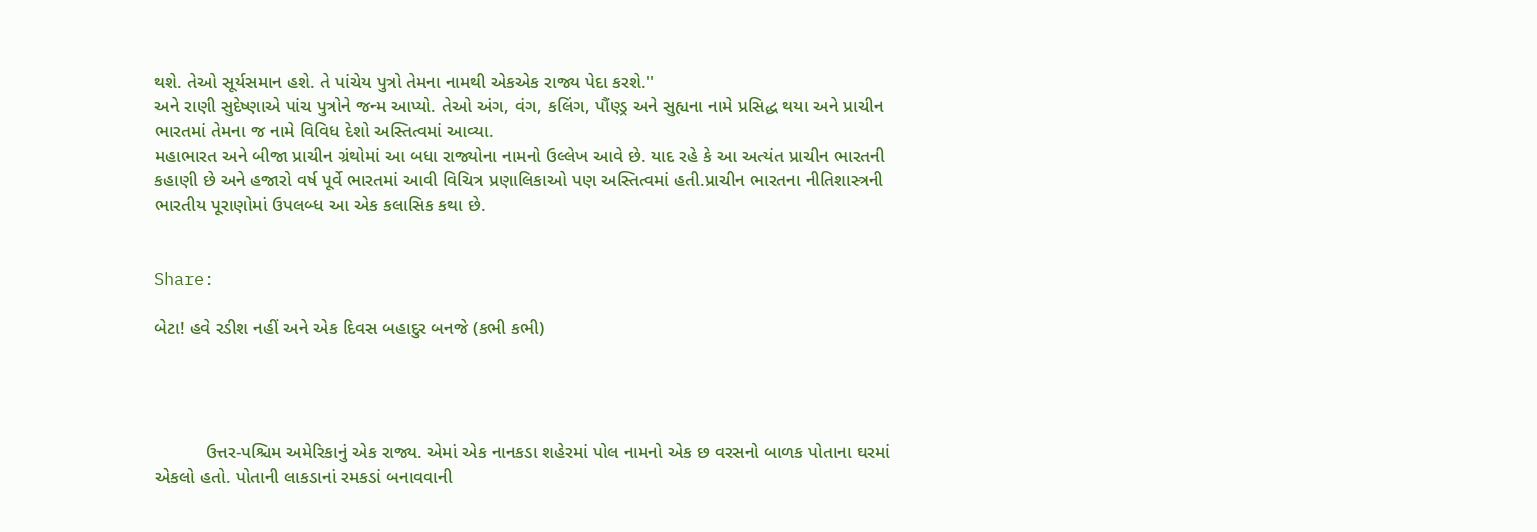થશે. તેઓ સૂર્યસમાન હશે. તે પાંચેય પુત્રો તેમના નામથી એકએક રાજ્ય પેદા કરશે.''
અને રાણી સુદેષ્ણાએ પાંચ પુત્રોને જન્મ આપ્યો. તેઓ અંગ, વંગ, કલિંગ, પૌંણ્ડ્ર અને સુહ્યના નામે પ્રસિદ્ધ થયા અને પ્રાચીન ભારતમાં તેમના જ નામે વિવિધ દેશો અસ્તિત્વમાં આવ્યા.
મહાભારત અને બીજા પ્રાચીન ગ્રંથોમાં આ બધા રાજ્યોના નામનો ઉલ્લેખ આવે છે. યાદ રહે કે આ અત્યંત પ્રાચીન ભારતની કહાણી છે અને હજારો વર્ષ પૂર્વે ભારતમાં આવી વિચિત્ર પ્રણાલિકાઓ પણ અસ્તિત્વમાં હતી.પ્રાચીન ભારતના નીતિશાસ્ત્રની ભારતીય પૂરાણોમાં ઉપલબ્ધ આ એક કલાસિક કથા છે.


Share:

બેટા! હવે રડીશ નહીં અને એક દિવસ બહાદુર બનજે (કભી કભી)




          ઉત્તર-પશ્ચિમ અમેરિકાનું એક રાજ્ય. એમાં એક નાનકડા શહેરમાં પોલ નામનો એક છ વરસનો બાળક પોતાના ઘરમાં એકલો હતો. પોતાની લાકડાનાં રમકડાં બનાવવાની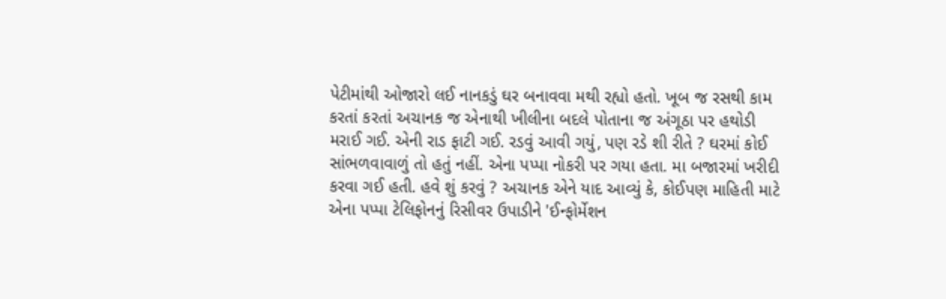પેટીમાંથી ઓજારો લઈ નાનકડું ઘર બનાવવા મથી રહ્યો હતો. ખૂબ જ રસથી કામ કરતાં કરતાં અચાનક જ એનાથી ખીલીના બદલે પોતાના જ અંગૂઠા પર હથોડી મરાઈ ગઈ. એની રાડ ફાટી ગઈ. રડવું આવી ગયું, પણ રડે શી રીતે ? ઘરમાં કોઈ સાંભળવાવાળું તો હતું નહીં. એના પપ્પા નોકરી પર ગયા હતા. મા બજારમાં ખરીદી કરવા ગઈ હતી. હવે શું કરવું ? અચાનક એને યાદ આવ્યું કે, કોઈપણ માહિતી માટે એના પપ્પા ટેલિફોનનું રિસીવર ઉપાડીને 'ઈન્ફોર્મેશન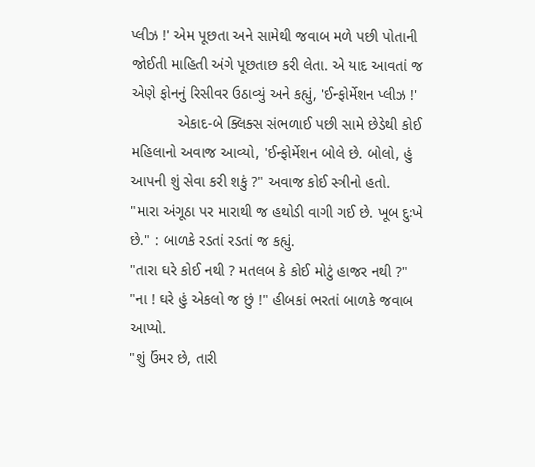પ્લીઝ !' એમ પૂછતા અને સામેથી જવાબ મળે પછી પોતાની જોઈતી માહિતી અંગે પૂછતાછ કરી લેતા. એ યાદ આવતાં જ એણે ફોનનું રિસીવર ઉઠાવ્યું અને કહ્યું, 'ઈન્ફોર્મેશન પ્લીઝ !'
           એકાદ-બે ક્લિક્સ સંભળાઈ પછી સામે છેડેથી કોઈ મહિલાનો અવાજ આવ્યો, 'ઈન્ફોર્મેશન બોલે છે. બોલો, હું આપની શું સેવા કરી શકું ?" અવાજ કોઈ સ્ત્રીનો હતો.
"મારા અંગૂઠા પર મારાથી જ હથોડી વાગી ગઈ છે. ખૂબ દુઃખે છે." : બાળકે રડતાં રડતાં જ કહ્યું.
"તારા ઘરે કોઈ નથી ? મતલબ કે કોઈ મોટું હાજર નથી ?"
"ના ! ઘરે હું એકલો જ છું !" હીબકાં ભરતાં બાળકે જવાબ આપ્યો.
"શું ઉંમર છે, તારી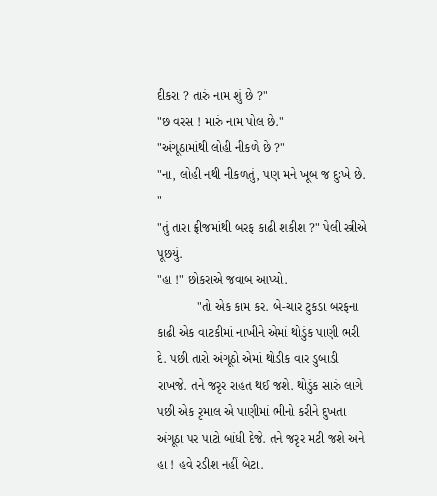દીકરા ? તારું નામ શું છે ?"
"છ વરસ ! મારું નામ પોલ છે."
"અંગૂઠામાંથી લોહી નીકળે છે ?"
"ના, લોહી નથી નીકળતું, પણ મને ખૂબ જ દુઃખે છે. "
"તું તારા ફ્રીજમાંથી બરફ કાઢી શકીશ ?" પેલી સ્ત્રીએ પૂછયું.
"હા !" છોકરાએ જવાબ આપ્યો.
           "તો એક કામ કર. બે-ચાર ટુકડા બરફના કાઢી એક વાટકીમાં નાખીને એમાં થોડુંક પાણી ભરી દે. પછી તારો અંગૂઠો એમાં થોડીક વાર ડુબાડી રાખજે. તને જરૃર રાહત થઈ જશે. થોડુંક સારું લાગે પછી એક રૃમાલ એ પાણીમાં ભીનો કરીને દુખતા અંગૂઠા પર પાટો બાંધી દેજે. તને જરૃર મટી જશે અને હા ! હવે રડીશ નહીં બેટા.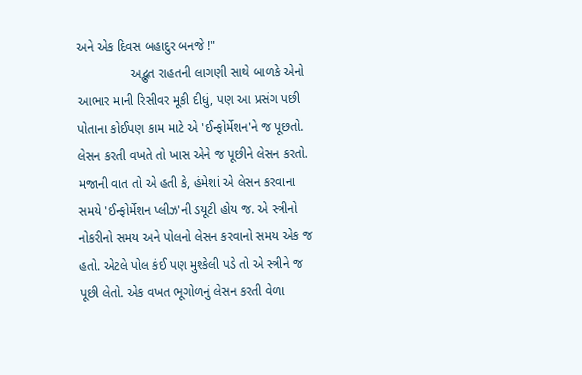અને એક દિવસ બહાદુર બનજે !"
               અદ્ભુત રાહતની લાગણી સાથે બાળકે એનો આભાર માની રિસીવર મૂકી દીધું, પણ આ પ્રસંગ પછી પોતાના કોઈપણ કામ માટે એ 'ઈન્ફોર્મેશન'ને જ પૂછતો. લેસન કરતી વખતે તો ખાસ એને જ પૂછીને લેસન કરતો. મજાની વાત તો એ હતી કે, હંમેશાં એ લેસન કરવાના સમયે 'ઈન્ફોર્મેશન પ્લીઝ'ની ડયૂટી હોય જ. એ સ્ત્રીનો નોકરીનો સમય અને પોલનો લેસન કરવાનો સમય એક જ હતો. એટલે પોલ કંઈ પણ મુશ્કેલી પડે તો એ સ્ત્રીને જ પૂછી લેતો. એક વખત ભૂગોળનું લેસન કરતી વેળા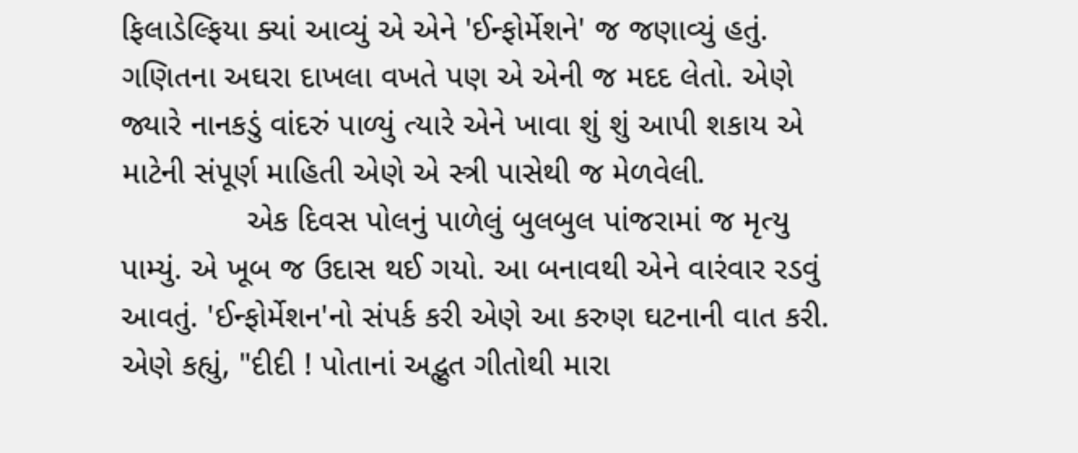ફિલાડેલ્ફિયા ક્યાં આવ્યું એ એને 'ઈન્ફોર્મેશને' જ જણાવ્યું હતું. ગણિતના અઘરા દાખલા વખતે પણ એ એની જ મદદ લેતો. એણે જ્યારે નાનકડું વાંદરું પાળ્યું ત્યારે એને ખાવા શું શું આપી શકાય એ માટેની સંપૂર્ણ માહિતી એણે એ સ્ત્રી પાસેથી જ મેળવેલી.
              એક દિવસ પોલનું પાળેલું બુલબુલ પાંજરામાં જ મૃત્યુ પામ્યું. એ ખૂબ જ ઉદાસ થઈ ગયો. આ બનાવથી એને વારંવાર રડવું આવતું. 'ઈન્ફોર્મેશન'નો સંપર્ક કરી એણે આ કરુણ ઘટનાની વાત કરી. એણે કહ્યું, "દીદી ! પોતાનાં અદ્ભુત ગીતોથી મારા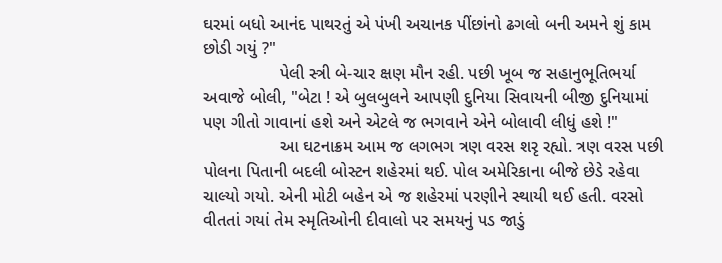ઘરમાં બધો આનંદ પાથરતું એ પંખી અચાનક પીંછાંનો ઢગલો બની અમને શું કામ છોડી ગયું ?"
                પેલી સ્ત્રી બે-ચાર ક્ષણ મૌન રહી. પછી ખૂબ જ સહાનુભૂતિભર્યા અવાજે બોલી, "બેટા ! એ બુલબુલને આપણી દુનિયા સિવાયની બીજી દુનિયામાં પણ ગીતો ગાવાનાં હશે અને એટલે જ ભગવાને એને બોલાવી લીધું હશે !"
                આ ઘટનાક્રમ આમ જ લગભગ ત્રણ વરસ શરૃ રહ્યો. ત્રણ વરસ પછી પોલના પિતાની બદલી બોસ્ટન શહેરમાં થઈ. પોલ અમેરિકાના બીજે છેડે રહેવા ચાલ્યો ગયો. એની મોટી બહેન એ જ શહેરમાં પરણીને સ્થાયી થઈ હતી. વરસો વીતતાં ગયાં તેમ સ્મૃતિઓની દીવાલો પર સમયનું પડ જાડું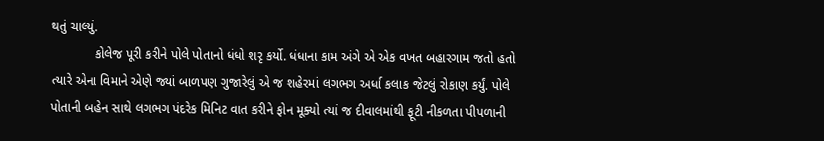થતું ચાલ્યું.
            કોલેજ પૂરી કરીને પોલે પોતાનો ધંધો શરૃ કર્યો. ધંધાના કામ અંગે એ એક વખત બહારગામ જતો હતો ત્યારે એના વિમાને એણે જ્યાં બાળપણ ગુજારેલું એ જ શહેરમાં લગભગ અર્ધા કલાક જેટલું રોકાણ કર્યું. પોલે પોતાની બહેન સાથે લગભગ પંદરેક મિનિટ વાત કરીને ફોન મૂક્યો ત્યાં જ દીવાલમાંથી ફૂટી નીકળતા પીપળાની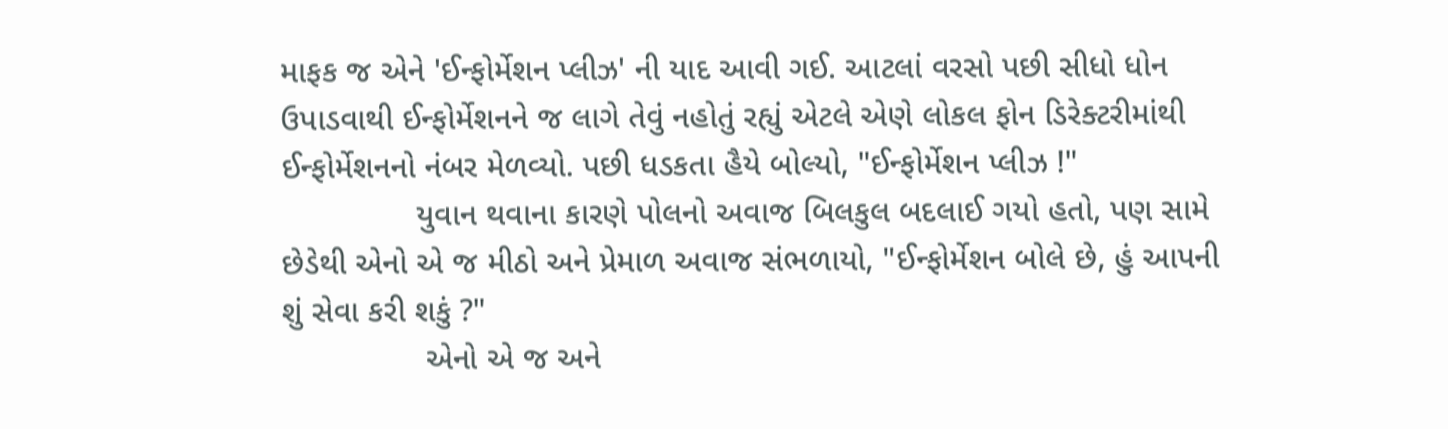માફક જ એને 'ઈન્ફોર્મેશન પ્લીઝ' ની યાદ આવી ગઈ. આટલાં વરસો પછી સીધો ધોન ઉપાડવાથી ઈન્ફોર્મેશનને જ લાગે તેવું નહોતું રહ્યું એટલે એણે લોકલ ફોન ડિરેક્ટરીમાંથી ઈન્ફોર્મેશનનો નંબર મેળવ્યો. પછી ધડકતા હૈયે બોલ્યો, "ઈન્ફોર્મેશન પ્લીઝ !"
               યુવાન થવાના કારણે પોલનો અવાજ બિલકુલ બદલાઈ ગયો હતો, પણ સામે છેડેથી એનો એ જ મીઠો અને પ્રેમાળ અવાજ સંભળાયો, "ઈન્ફોર્મેશન બોલે છે, હું આપની શું સેવા કરી શકું ?"
                એનો એ જ અને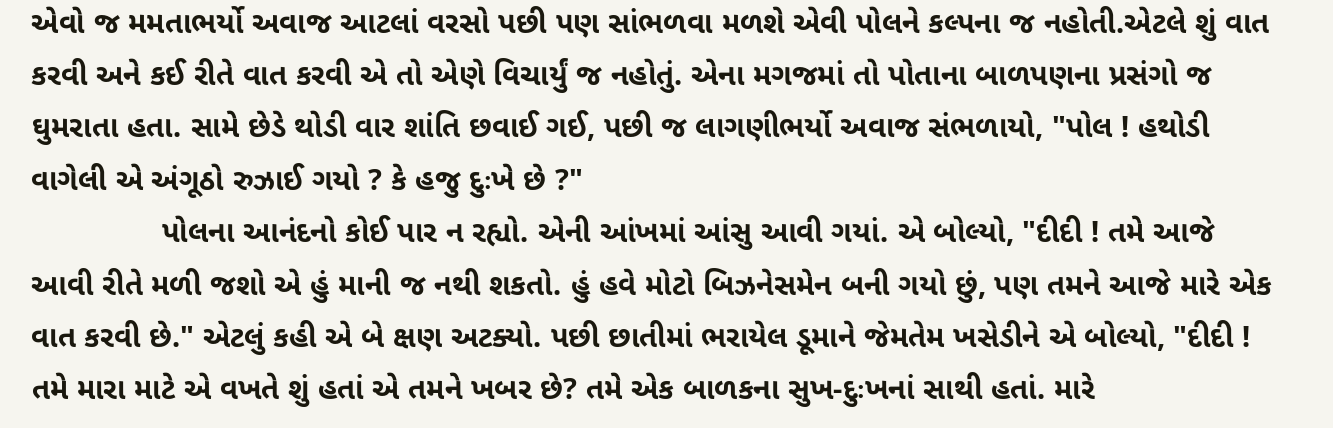એવો જ મમતાભર્યો અવાજ આટલાં વરસો પછી પણ સાંભળવા મળશે એવી પોલને કલ્પના જ નહોતી.એટલે શું વાત કરવી અને કઈ રીતે વાત કરવી એ તો એણે વિચાર્યું જ નહોતું. એના મગજમાં તો પોતાના બાળપણના પ્રસંગો જ ઘુમરાતા હતા. સામે છેડે થોડી વાર શાંતિ છવાઈ ગઈ, પછી જ લાગણીભર્યો અવાજ સંભળાયો, "પોલ ! હથોડી વાગેલી એ અંગૂઠો રુઝાઈ ગયો ? કે હજુ દુઃખે છે ?"
               પોલના આનંદનો કોઈ પાર ન રહ્યો. એની આંખમાં આંસુ આવી ગયાં. એ બોલ્યો, "દીદી ! તમે આજે આવી રીતે મળી જશો એ હું માની જ નથી શકતો. હું હવે મોટો બિઝનેસમેન બની ગયો છું, પણ તમને આજે મારે એક વાત કરવી છે." એટલું કહી એ બે ક્ષણ અટક્યો. પછી છાતીમાં ભરાયેલ ડૂમાને જેમતેમ ખસેડીને એ બોલ્યો, "દીદી ! તમે મારા માટે એ વખતે શું હતાં એ તમને ખબર છે? તમે એક બાળકના સુખ-દુઃખનાં સાથી હતાં. મારે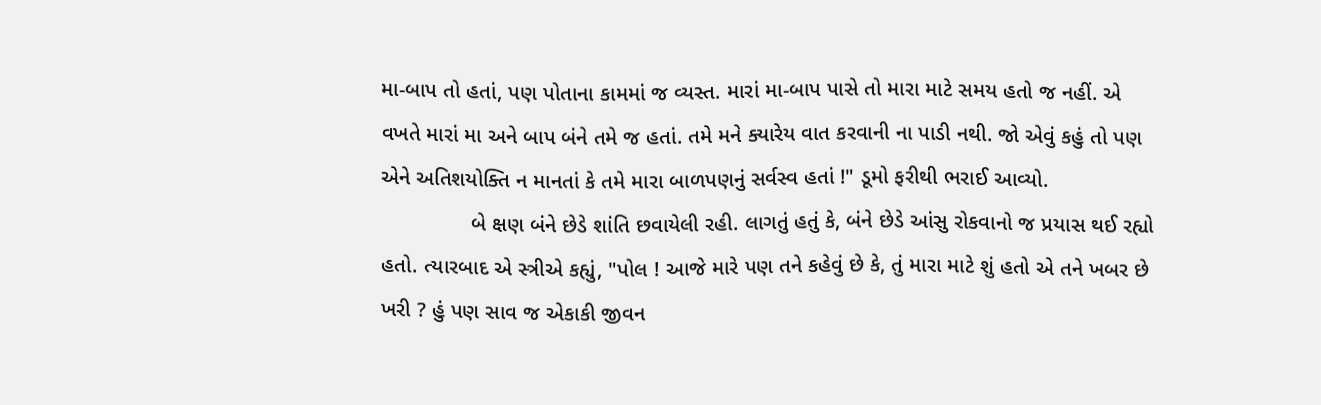મા-બાપ તો હતાં, પણ પોતાના કામમાં જ વ્યસ્ત. મારાં મા-બાપ પાસે તો મારા માટે સમય હતો જ નહીં. એ વખતે મારાં મા અને બાપ બંને તમે જ હતાં. તમે મને ક્યારેય વાત કરવાની ના પાડી નથી. જો એવું કહું તો પણ એને અતિશયોક્તિ ન માનતાં કે તમે મારા બાળપણનું સર્વસ્વ હતાં !" ડૂમો ફરીથી ભરાઈ આવ્યો.
               બે ક્ષણ બંને છેડે શાંતિ છવાયેલી રહી. લાગતું હતું કે, બંને છેડે આંસુ રોકવાનો જ પ્રયાસ થઈ રહ્યો હતો. ત્યારબાદ એ સ્ત્રીએ કહ્યું, "પોલ ! આજે મારે પણ તને કહેવું છે કે, તું મારા માટે શું હતો એ તને ખબર છે ખરી ? હું પણ સાવ જ એકાકી જીવન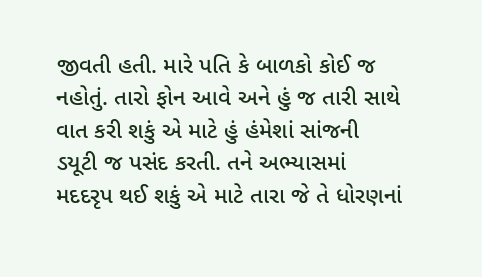જીવતી હતી. મારે પતિ કે બાળકો કોઈ જ નહોતું. તારો ફોન આવે અને હું જ તારી સાથે વાત કરી શકું એ માટે હું હંમેશાં સાંજની ડયૂટી જ પસંદ કરતી. તને અભ્યાસમાં મદદરૃપ થઈ શકું એ માટે તારા જે તે ધોરણનાં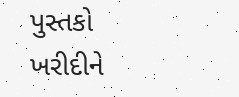પુસ્તકો ખરીદીને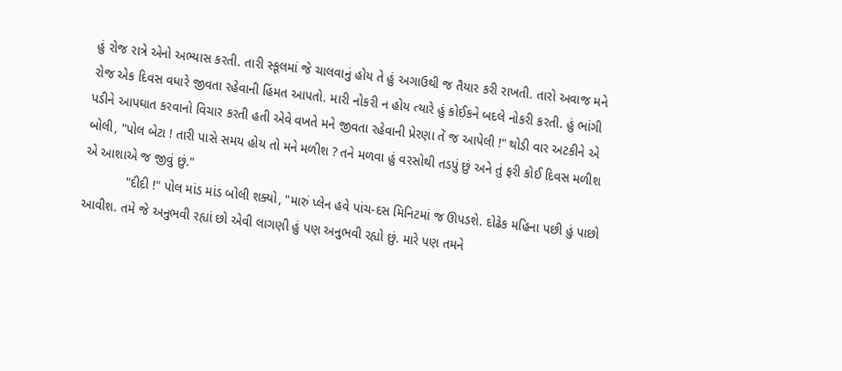હું રોજ રાત્રે એનો અભ્યાસ કરતી. તારી સ્કૂલમાં જે ચાલવાનું હોય તે હું અગાઉથી જ તૈયાર કરી રાખતી. તારો અવાજ મને રોજ એક દિવસ વધારે જીવતા રહેવાની હિંમત આપતો. મારી નોકરી ન હોય ત્યારે હું કોઈકને બદલે નોકરી કરતી. હું ભાંગી પડીને આપઘાત કરવાનો વિચાર કરતી હતી એવે વખતે મને જીવતા રહેવાની પ્રેરણા તેં જ આપેલી !" થોડી વાર અટકીને એ બોલી, "પોલ બેટા ! તારી પાસે સમય હોય તો મને મળીશ ? તને મળવા હું વરસોથી તડપું છું અને તું ફરી કોઈ દિવસ મળીશ એ આશાએ જ જીવું છું."
            "દીદી !" પોલ માંડ માંડ બોલી શક્યો, "મારું પ્લેન હવે પાંચ-દસ મિનિટમાં જ ઊપડશે. દોઢેક મહિના પછી હું પાછો આવીશ. તમે જે અનુભવી રહ્યાં છો એવી લાગણી હું પણ અનુભવી રહ્યો છું. મારે પણ તમને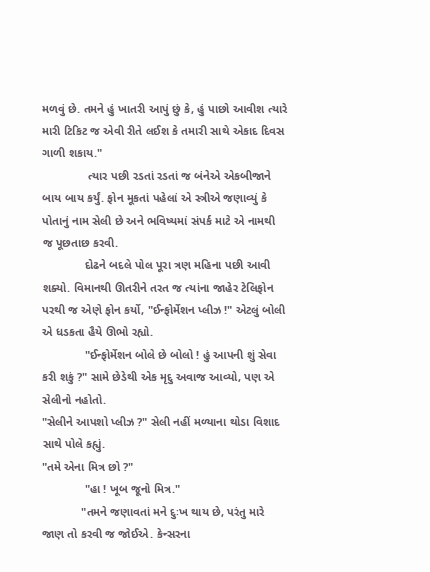મળવું છે. તમને હું ખાતરી આપું છું કે, હું પાછો આવીશ ત્યારે મારી ટિકિટ જ એવી રીતે લઈશ કે તમારી સાથે એકાદ દિવસ ગાળી શકાય."
              ત્યાર પછી રડતાં રડતાં જ બંનેએ એકબીજાને બાય બાય કર્યું. ફોન મૂકતાં પહેલાં એ સ્ત્રીએ જણાવ્યું કે પોતાનું નામ સેલી છે અને ભવિષ્યમાં સંપર્ક માટે એ નામથી જ પૂછતાછ કરવી.
             દોઢને બદલે પોલ પૂરા ત્રણ મહિના પછી આવી શક્યો. વિમાનથી ઊતરીને તરત જ ત્યાંના જાહેર ટેલિફોન પરથી જ એણે ફોન કર્યો, "ઈન્ફોર્મેશન પ્લીઝ !" એટલું બોલી એ ધડકતા હૈયે ઊભો રહ્યો.
             "ઈન્ફોર્મેશન બોલે છે બોલો ! હું આપની શું સેવા કરી શકું ?" સામે છેડેથી એક મૃદુ અવાજ આવ્યો, પણ એ સેલીનો નહોતો.
"સેલીને આપશો પ્લીઝ ?" સેલી નહીં મળ્યાના થોડા વિશાદ સાથે પોલે કહ્યું.
"તમે એના મિત્ર છો ?"
             "હા ! ખૂબ જૂનો મિત્ર."
            "તમને જણાવતાં મને દુઃખ થાય છે, પરંતુ મારે જાણ તો કરવી જ જોઈએ. કેન્સરના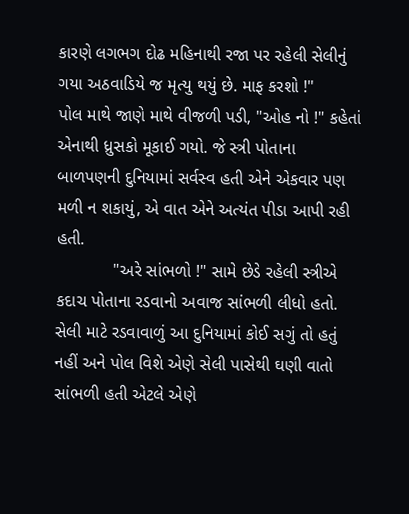કારણે લગભગ દોઢ મહિનાથી રજા પર રહેલી સેલીનું ગયા અઠવાડિયે જ મૃત્યુ થયું છે. માફ કરશો !"
પોલ માથે જાણે માથે વીજળી પડી, "ઓહ નો !" કહેતાં એનાથી ધ્રુસકો મૂકાઈ ગયો. જે સ્ત્રી પોતાના બાળપણની દુનિયામાં સર્વસ્વ હતી એને એકવાર પણ મળી ન શકાયું, એ વાત એને અત્યંત પીડા આપી રહી હતી.
            "અરે સાંભળો !" સામે છેડે રહેલી સ્ત્રીએ કદાચ પોતાના રડવાનો અવાજ સાંભળી લીધો હતો. સેલી માટે રડવાવાળું આ દુનિયામાં કોઈ સગું તો હતું નહીં અને પોલ વિશે એણે સેલી પાસેથી ઘણી વાતો સાંભળી હતી એટલે એણે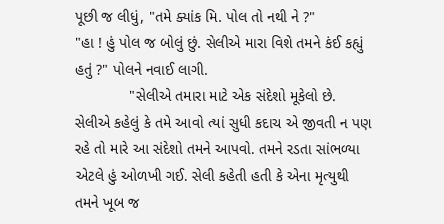પૂછી જ લીધું, "તમે ક્યાંક મિ. પોલ તો નથી ને ?"
"હા ! હું પોલ જ બોલું છું. સેલીએ મારા વિશે તમને કંઈ કહ્યું હતું ?" પોલને નવાઈ લાગી.
             "સેલીએ તમારા માટે એક સંદેશો મૂકેલો છે. સેલીએ કહેલું કે તમે આવો ત્યાં સુધી કદાચ એ જીવતી ન પણ રહે તો મારે આ સંદેશો તમને આપવો. તમને રડતા સાંભળ્યા એટલે હું ઓળખી ગઈ. સેલી કહેતી હતી કે એના મૃત્યુથી તમને ખૂબ જ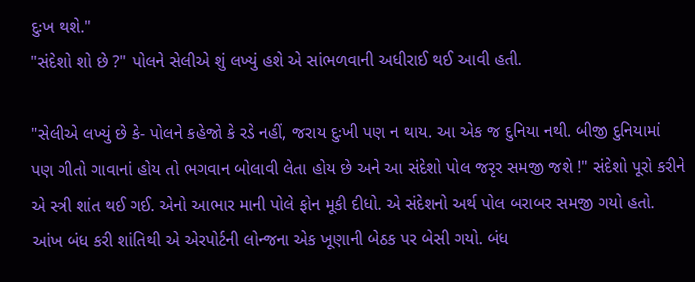દુઃખ થશે."
"સંદેશો શો છે ?" પોલને સેલીએ શું લખ્યું હશે એ સાંભળવાની અધીરાઈ થઈ આવી હતી.

"સેલીએ લખ્યું છે કે- પોલને કહેજો કે રડે નહીં, જરાય દુઃખી પણ ન થાય. આ એક જ દુનિયા નથી. બીજી દુનિયામાં પણ ગીતો ગાવાનાં હોય તો ભગવાન બોલાવી લેતા હોય છે અને આ સંદેશો પોલ જરૃર સમજી જશે !" સંદેશો પૂરો કરીને એ સ્ત્રી શાંત થઈ ગઈ. એનો આભાર માની પોલે ફોન મૂકી દીધો. એ સંદેશનો અર્થ પોલ બરાબર સમજી ગયો હતો. આંખ બંધ કરી શાંતિથી એ એરપોર્ટની લોન્જના એક ખૂણાની બેઠક પર બેસી ગયો. બંધ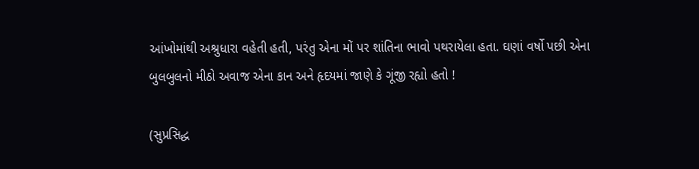આંખોમાંથી અશ્રુધારા વહેતી હતી, પરંતુ એના મોં પર શાંતિના ભાવો પથરાયેલા હતા. ઘણાં વર્ષો પછી એના બુલબુલનો મીઠો અવાજ એના કાન અને હૃદયમાં જાણે કે ગૂંજી રહ્યો હતો !

(સુપ્રસિદ્ધ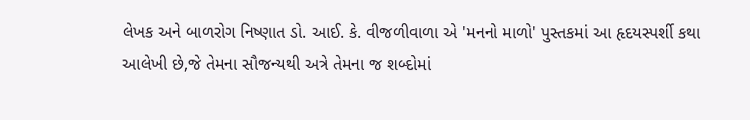લેખક અને બાળરોગ નિષ્ણાત ડો. આઈ. કે. વીજળીવાળા એ 'મનનો માળો' પુસ્તકમાં આ હૃદયસ્પર્શી કથા આલેખી છે,જે તેમના સૌજન્યથી અત્રે તેમના જ શબ્દોમાં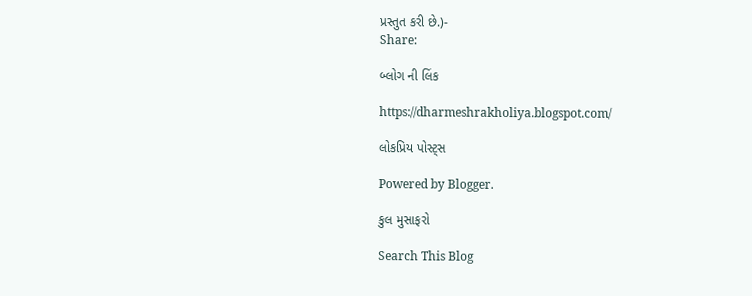પ્રસ્તુત કરી છે.)-
Share:

બ્લોગ ની લિંક

https://dharmeshrakholiya.blogspot.com/

લોકપ્રિય પોસ્ટ્સ

Powered by Blogger.

કુલ મુસાફરો

Search This Blog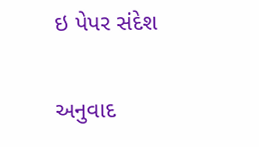ઇ પેપર સંદેશ

અનુવાદ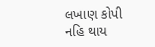લખાણ કોપી નહિ થાય